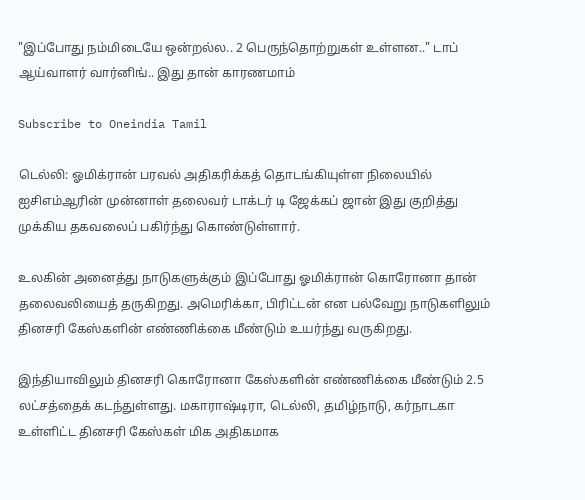"இப்போது நம்மிடையே ஒன்றல்ல.. 2 பெருந்தொற்றுகள் உள்ளன.." டாப் ஆய்வாளர் வார்னிங்.. இது தான் காரணமாம்

Subscribe to Oneindia Tamil

டெல்லி: ஓமிக்ரான் பரவல் அதிகரிக்கத் தொடங்கியுள்ள நிலையில் ஐசிஎம்ஆரின் முன்னாள் தலைவர் டாக்டர் டி ஜேக்கப் ஜான் இது குறித்து முக்கிய தகவலைப் பகிர்ந்து கொண்டுள்ளார்.

உலகின் அனைத்து நாடுகளுக்கும் இப்போது ஓமிக்ரான் கொரோனா தான் தலைவலியைத் தருகிறது. அமெரிக்கா, பிரிட்டன் என பல்வேறு நாடுகளிலும் தினசரி கேஸ்களின் எண்ணிக்கை மீண்டும் உயர்ந்து வருகிறது.

இந்தியாவிலும் தினசரி கொரோனா கேஸ்களின் எண்ணிக்கை மீண்டும் 2.5 லட்சத்தைக் கடந்துள்ளது. மகாராஷ்டிரா, டெல்லி, தமிழ்நாடு, கர்நாடகா உள்ளிட்ட தினசரி கேஸ்கள் மிக அதிகமாக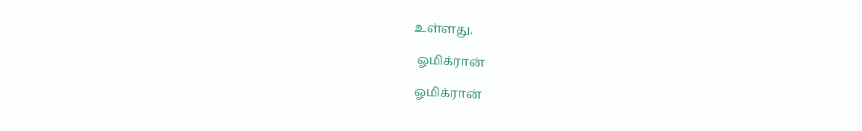உள்ளது.

 ஓமிக்ரான்

ஓமிக்ரான்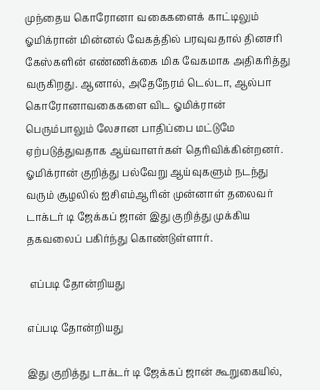முந்தைய கொரோனா வகைகளைக் காட்டிலும் ஓமிக்ரான் மின்னல் வேகத்தில் பரவுவதால் தினசரி கேஸ்களின் எண்ணிக்கை மிக வேகமாக அதிகரித்து வருகிறது. ஆனால், அதேநேரம் டெல்டா, ஆல்பா கொரோனாவகைகளை விட ஓமிக்ரான் பெரும்பாலும் லேசான பாதிப்பை மட்டுமே ஏற்படுத்துவதாக ஆய்வாளர்கள் தெரிவிக்கின்றனர். ஓமிக்ரான் குறித்து பல்வேறு ஆய்வுகளும் நடந்து வரும் சூழலில் ஐசிஎம்ஆரின் முன்னாள் தலைவர் டாக்டர் டி ஜேக்கப் ஜான் இது குறித்து முக்கிய தகவலைப் பகிர்ந்து கொண்டுள்ளார்.

 எப்படி தோன்றியது

எப்படி தோன்றியது

இது குறித்து டாக்டர் டி ஜேக்கப் ஜான் கூறுகையில்,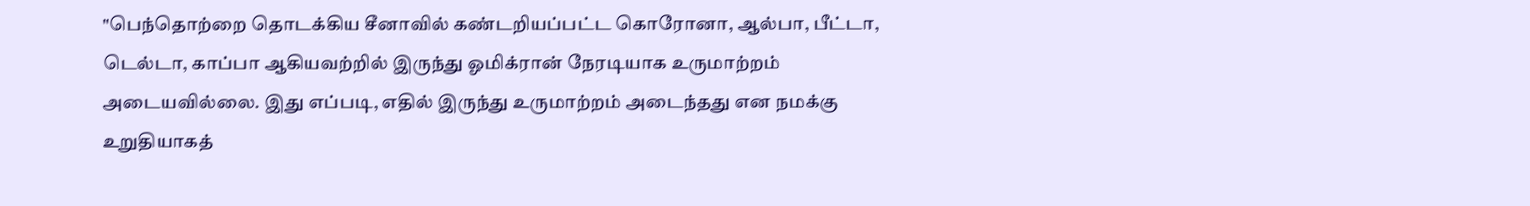"பெந்தொற்றை தொடக்கிய சீனாவில் கண்டறியப்பட்ட கொரோனா, ஆல்பா, பீட்டா, டெல்டா, காப்பா ஆகியவற்றில் இருந்து ஓமிக்ரான் நேரடியாக உருமாற்றம் அடையவில்லை. இது எப்படி, எதில் இருந்து உருமாற்றம் அடைந்தது என நமக்கு உறுதியாகத்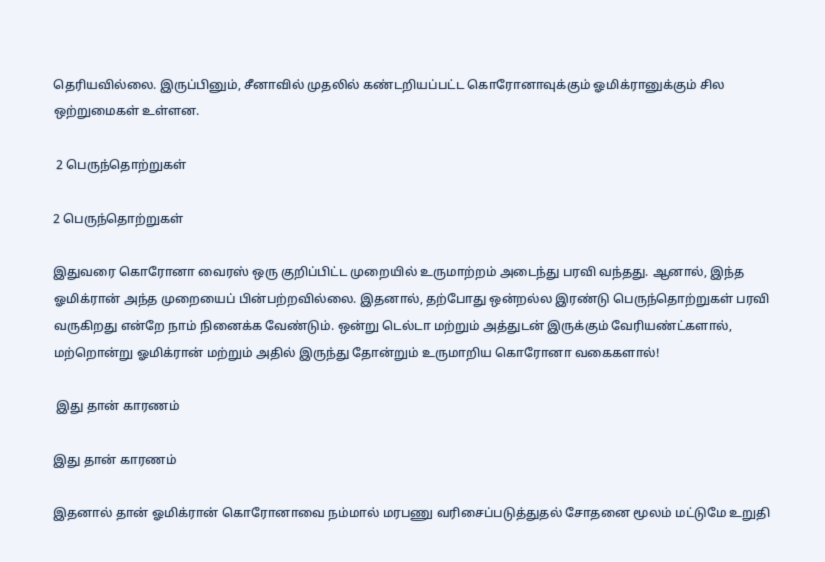தெரியவில்லை. இருப்பினும், சீனாவில் முதலில் கண்டறியப்பட்ட கொரோனாவுக்கும் ஓமிக்ரானுக்கும் சில ஒற்றுமைகள் உள்ளன.

 2 பெருந்தொற்றுகள்

2 பெருந்தொற்றுகள்

இதுவரை கொரோனா வைரஸ் ஒரு குறிப்பிட்ட முறையில் உருமாற்றம் அடைந்து பரவி வந்தது. ஆனால், இந்த ஓமிக்ரான் அந்த முறையைப் பின்பற்றவில்லை. இதனால், தற்போது ஒன்றல்ல இரண்டு பெருந்தொற்றுகள் பரவி வருகிறது என்றே நாம் நினைக்க வேண்டும். ஒன்று டெல்டா மற்றும் அத்துடன் இருக்கும் வேரியண்ட்களால், மற்றொன்று ஓமிக்ரான் மற்றும் அதில் இருந்து தோன்றும் உருமாறிய கொரோனா வகைகளால்!

 இது தான் காரணம்

இது தான் காரணம்

இதனால் தான் ஓமிக்ரான் கொரோனாவை நம்மால் மரபணு வரிசைப்படுத்துதல் சோதனை மூலம் மட்டுமே உறுதி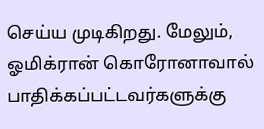செய்ய முடிகிறது. மேலும், ஓமிக்ரான் கொரோனாவால் பாதிக்கப்பட்டவர்களுக்கு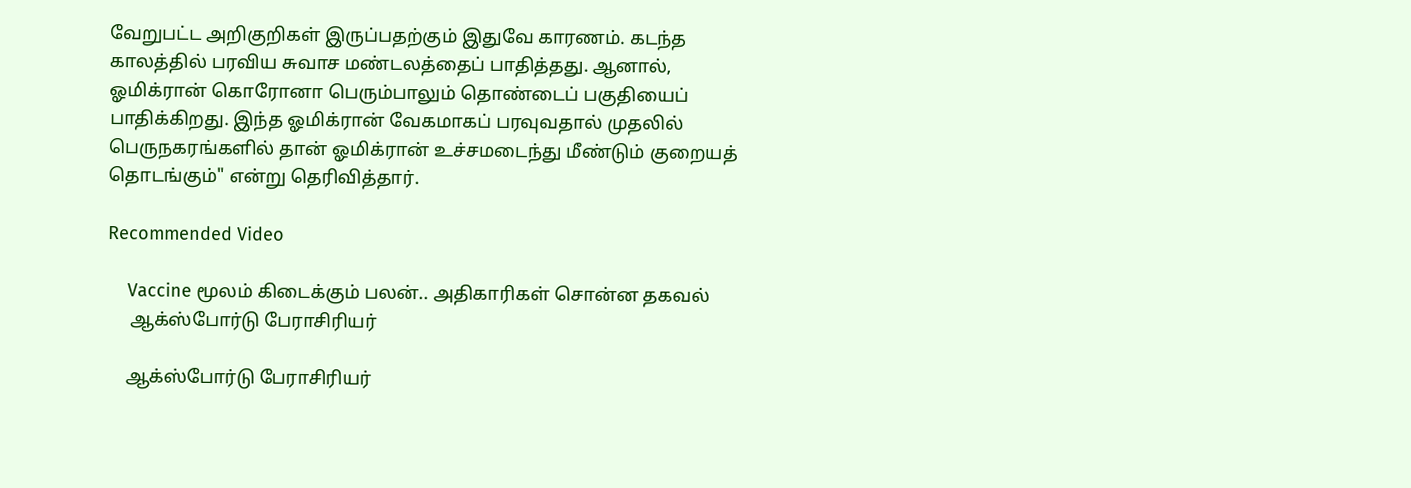வேறுபட்ட அறிகுறிகள் இருப்பதற்கும் இதுவே காரணம். கடந்த காலத்தில் பரவிய சுவாச மண்டலத்தைப் பாதித்தது. ஆனால், ஓமிக்ரான் கொரோனா பெரும்பாலும் தொண்டைப் பகுதியைப் பாதிக்கிறது. இந்த ஓமிக்ரான் வேகமாகப் பரவுவதால் முதலில் பெருநகரங்களில் தான் ஓமிக்ரான் உச்சமடைந்து மீண்டும் குறையத் தொடங்கும்" என்று தெரிவித்தார்.

Recommended Video

    Vaccine மூலம் கிடைக்கும் பலன்.. அதிகாரிகள் சொன்ன தகவல்
     ஆக்ஸ்போர்டு பேராசிரியர்

    ஆக்ஸ்போர்டு பேராசிரியர்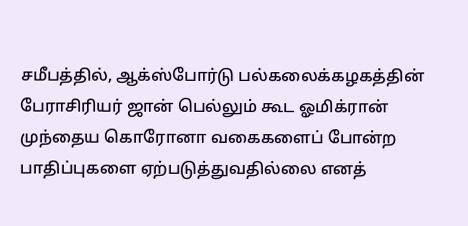சமீபத்தில், ஆக்ஸ்போர்டு பல்கலைக்கழகத்தின் பேராசிரியர் ஜான் பெல்லும் கூட ஓமிக்ரான் முந்தைய கொரோனா வகைகளைப் போன்ற பாதிப்புகளை ஏற்படுத்துவதில்லை எனத்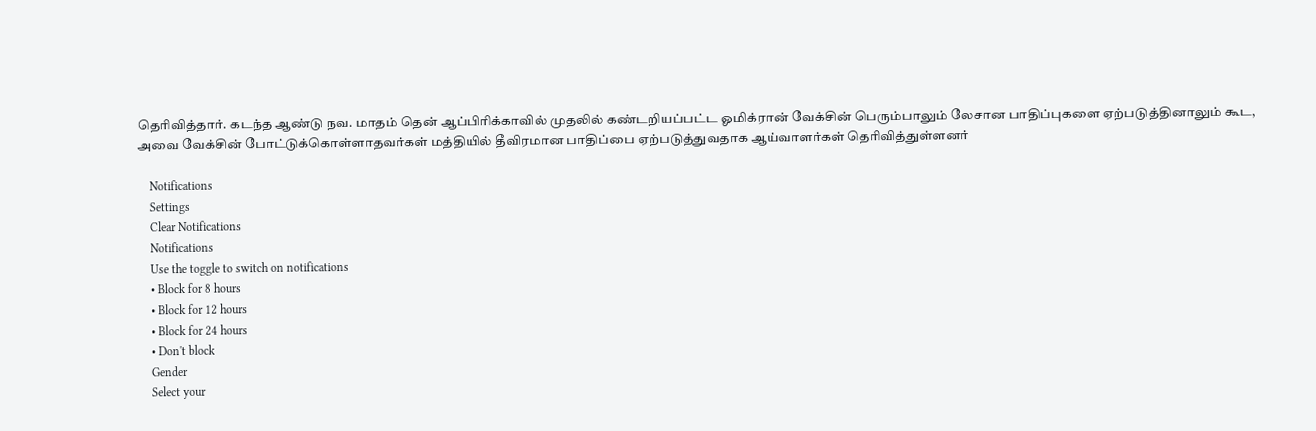தெரிவித்தார். கடந்த ஆண்டு நவ. மாதம் தென் ஆப்பிரிக்காவில் முதலில் கண்டறியப்பட்ட ஓமிக்ரான் வேக்சின் பெரும்பாலும் லேசான பாதிப்புகளை ஏற்படுத்தினாலும் கூட, அவை வேக்சின் போட்டுக்கொள்ளாதவர்கள் மத்தியில் தீவிரமான பாதிப்பை ஏற்படுத்துவதாக ஆய்வாளர்கள் தெரிவித்துள்ளனர்

    Notifications
    Settings
    Clear Notifications
    Notifications
    Use the toggle to switch on notifications
    • Block for 8 hours
    • Block for 12 hours
    • Block for 24 hours
    • Don't block
    Gender
    Select your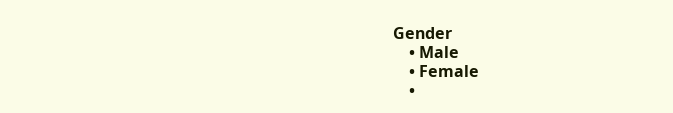Gender
    • Male
    • Female
    •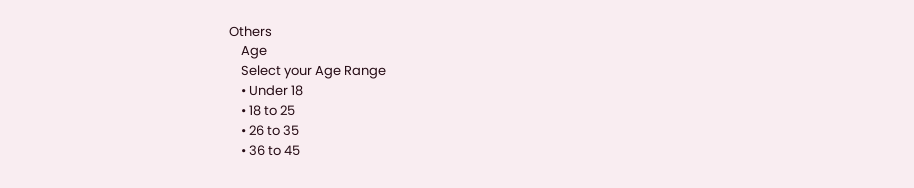Others
    Age
    Select your Age Range
    • Under 18
    • 18 to 25
    • 26 to 35
    • 36 to 45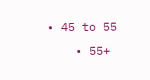• 45 to 55
    • 55+